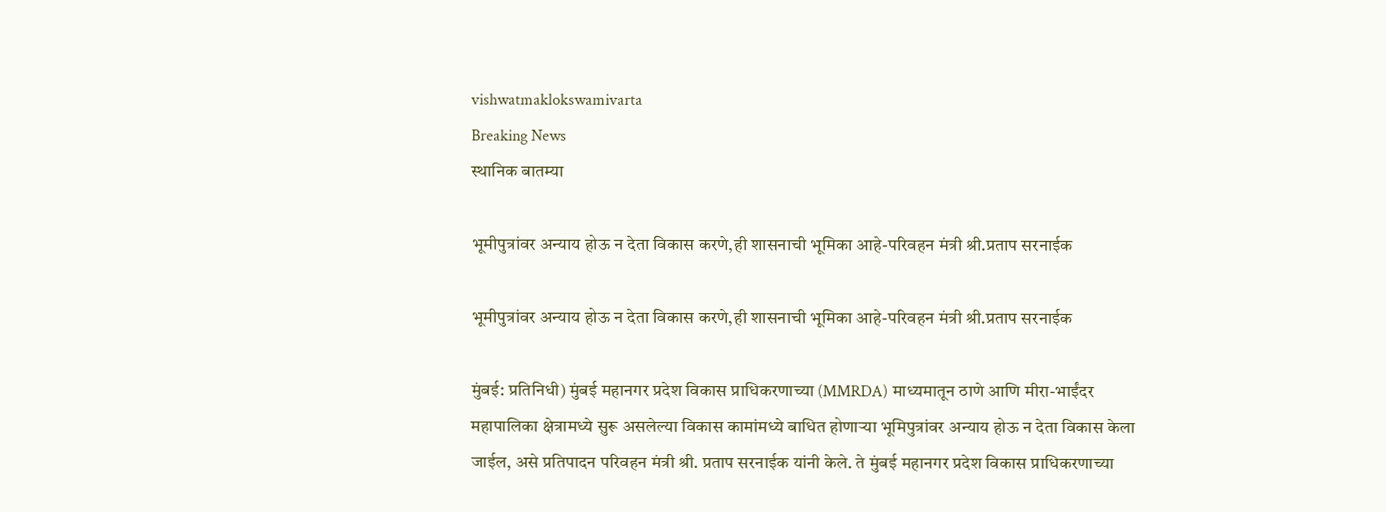vishwatmaklokswamivarta
Breaking News
स्थानिक बातम्या

भूमीपुत्रांवर अन्याय होऊ न देता विकास करणे,ही शासनाची भूमिका आहे-परिवहन मंत्री श्री.प्रताप सरनाईक

भूमीपुत्रांवर अन्याय होऊ न देता विकास करणे,ही शासनाची भूमिका आहे-परिवहन मंत्री श्री.प्रताप सरनाईक

मुंबई: प्रतिनिधी) मुंबई महानगर प्रदेश विकास प्राधिकरणाच्या (MMRDA) माध्यमातून ठाणे आणि मीरा-भाईंदर महापालिका क्षेत्रामध्ये सुरू असलेल्या विकास कामांमध्ये बाधित होणाऱ्या भूमिपुत्रांवर अन्याय होऊ न देता विकास केला जाईल, असे प्रतिपादन परिवहन मंत्री श्री. प्रताप सरनाईक यांनी केले. ते मुंबई महानगर प्रदेश विकास प्राधिकरणाच्या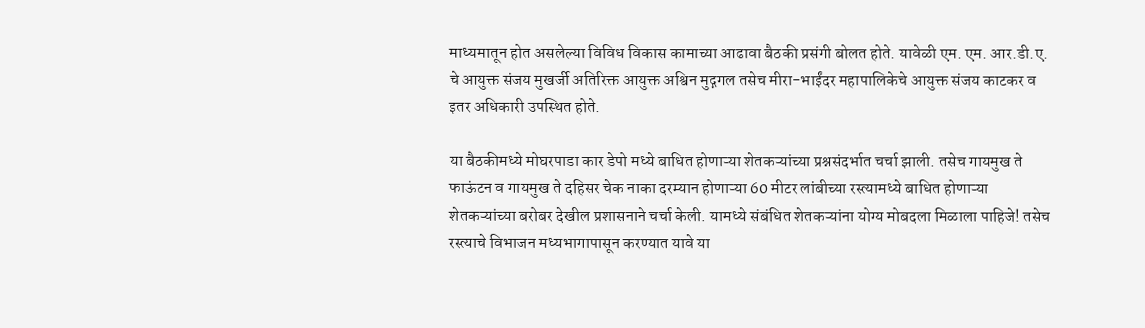माध्यमातून होत असलेल्या विविध विकास कामाच्या आढावा बैठकी प्रसंगी बोलत होते. यावेळी एम. एम. आर.डी.ए. चे आयुक्त संजय मुखर्जी अतिरिक्त आयुक्त अश्विन मुद्गगल तसेच मीरा-भाईंदर महापालिकेचे आयुक्त संजय काटकर व इतर अधिकारी उपस्थित होते.

या बैठकीमध्ये मोघरपाडा कार डेपो मध्ये बाधित होणाऱ्या शेतकऱ्यांच्या प्रश्नसंदर्भात चर्चा झाली. तसेच गायमुख ते फाऊंटन व गायमुख ते दहिसर चेक नाका दरम्यान होणाऱ्या 60 मीटर लांबीच्या रस्त्यामध्ये बाधित होणाऱ्या शेतकऱ्यांच्या बरोबर देखील प्रशासनाने चर्चा केली. यामध्ये संबंधित शेतकऱ्यांना योग्य मोबदला मिळाला पाहिजे! तसेच रस्त्याचे विभाजन मध्यभागापासून करण्यात यावे या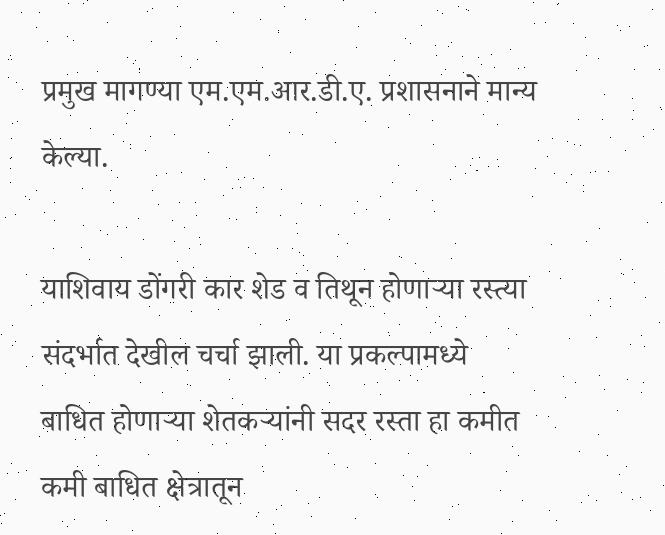प्रमुख मागण्या एम.एम.आर.डी.ए. प्रशासनाने मान्य केल्या.

याशिवाय डोंगरी कार शेड व तिथून होणाऱ्या रस्त्या संदर्भात देखील चर्चा झाली. या प्रकल्पामध्ये बाधित होणाऱ्या शेतकऱ्यांनी सदर रस्ता हा कमीत कमी बाधित क्षेत्रातून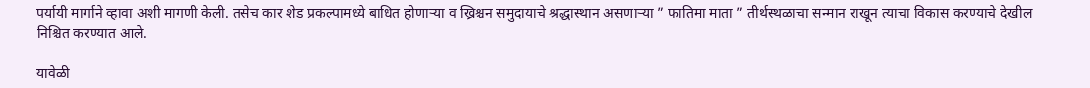पर्यायी मार्गाने व्हावा अशी मागणी केली. तसेच कार शेड प्रकल्पामध्ये बाधित होणाऱ्या व ख्रिश्चन समुदायाचे श्रद्धास्थान असणाऱ्या ” फातिमा माता ” तीर्थस्थळाचा सन्मान राखून त्याचा विकास करण्याचे देखील निश्चित करण्यात आले.

यावेळी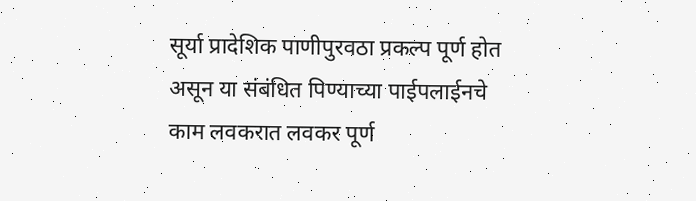सूर्या प्रादेशिक पाणीपुरवठा प्रकल्प पूर्ण होत असून या संबंधित पिण्याच्या पाईपलाईनचे काम लवकरात लवकर पूर्ण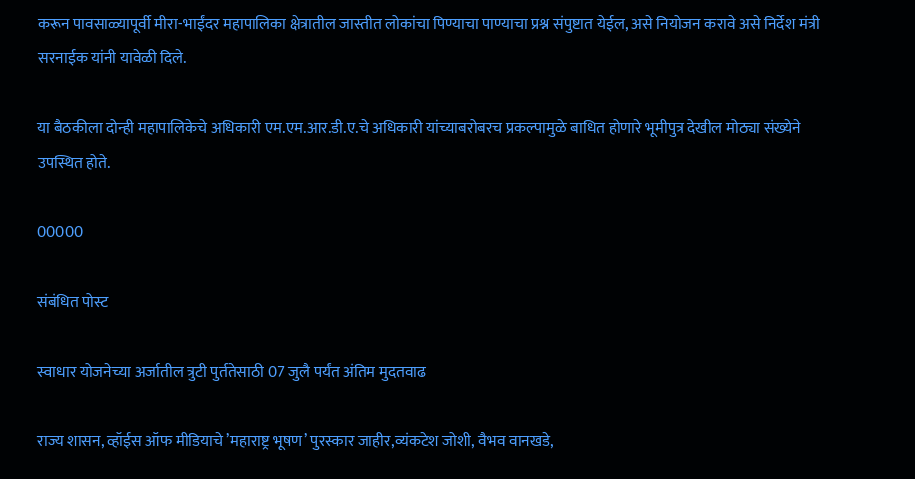करून पावसाळ्यापूर्वी मीरा-भाईंदर महापालिका क्षेत्रातील जास्तीत लोकांचा पिण्याचा पाण्याचा प्रश्न संपुष्टात येईल, असे नियोजन करावे असे निर्देश मंत्री सरनाईक यांनी यावेळी दिले.

या बैठकीला दोन्ही महापालिकेचे अधिकारी एम.एम.आर.डी.ए.चे अधिकारी यांच्याबरोबरच प्रकल्पामुळे बाधित होणारे भूमीपुत्र देखील मोठ्या संख्येने उपस्थित होते.

00000

संबंधित पोस्ट

स्वाधार योजनेच्या अर्जातील त्रुटी पुर्ततेसाठी 07 जुलै पर्यंत अंतिम मुदतवाढ

राज्य शासन, व्हॉईस ऑफ मीडियाचे ’महाराष्ट्र भूषण’ पुरस्कार जाहीर,व्यंकटेश जोशी, वैभव वानखडे,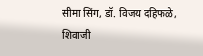सीमा सिंग, डॉ. विजय दहिफळे, शिवाजी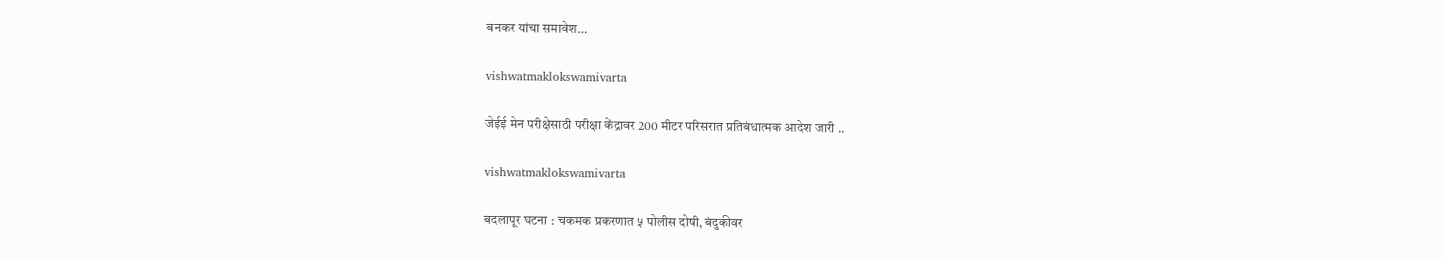बनकर यांचा समावेश…

vishwatmaklokswamivarta

जेईई मेन परीक्षेसाठी परीक्षा केंद्रावर 200 मीटर परिसरात प्रतिबंधात्मक आदेश जारी ..

vishwatmaklokswamivarta

बदलापूर घटना : चकमक प्रकरणात ५ पोलीस दोषी, बंदुकीवर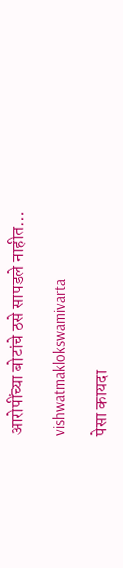आरोपींच्या बोटांचे ठसे सापडले नाहीत…

vishwatmaklokswamivarta

पेसा कायदा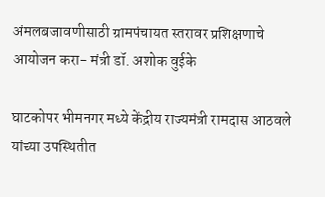अंमलबजावणीसाठी ग्रामपंचायत स्तरावर प्रशिक्षणाचे आयोजन करा- मंत्री डॉ. अशोक वुईके

घाटकोपर भीमनगर मध्ये केंद्रीय राज्यमंत्री रामदास आठवले यांच्या उपस्थितीत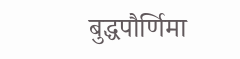बुद्धपौर्णिमा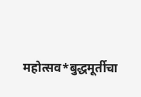महोत्सव*बुद्धमूर्तीचा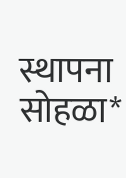स्थापना सोहळा*